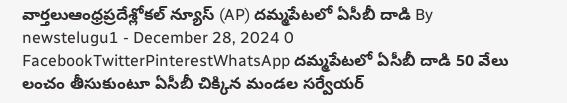వార్తలుఆంధ్రప్రదేశ్లోకల్ న్యూస్ (AP) దమ్మపేటలో ఏసీబీ దాడి By newstelugu1 - December 28, 2024 0 FacebookTwitterPinterestWhatsApp దమ్మపేటలో ఏసీబీ దాడి 50 వేలు లంచం తీసుకుంటూ ఏసీబీ చిక్కిన మండల సర్వేయర్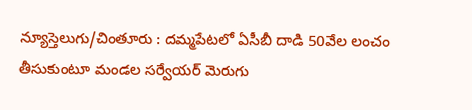న్యూస్తెలుగు/చింతూరు : దమ్మపేటలో ఏసీబీ దాడి 50వేల లంచం తీసుకుంటూ మండల సర్వేయర్ మెరుగు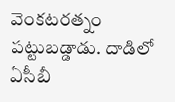వెంకటరత్నం పట్టుబడ్డాడు. దాడిలో ఏసీబీ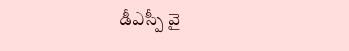డీఎస్పీ వై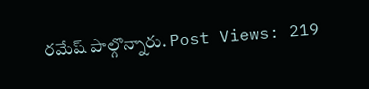రమేష్ పాల్గొన్నారు. Post Views: 219